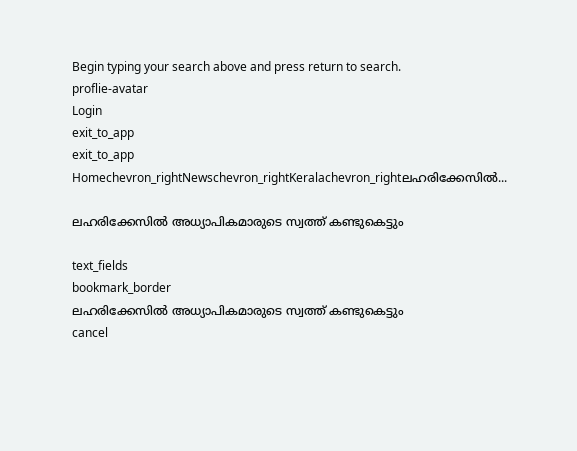Begin typing your search above and press return to search.
proflie-avatar
Login
exit_to_app
exit_to_app
Homechevron_rightNewschevron_rightKeralachevron_rightലഹരിക്കേസിൽ...

ലഹരിക്കേസിൽ അധ്യാപികമാരുടെ സ്വത്ത് കണ്ടുകെട്ടും

text_fields
bookmark_border
ലഹരിക്കേസിൽ അധ്യാപികമാരുടെ സ്വത്ത് കണ്ടുകെട്ടും
cancel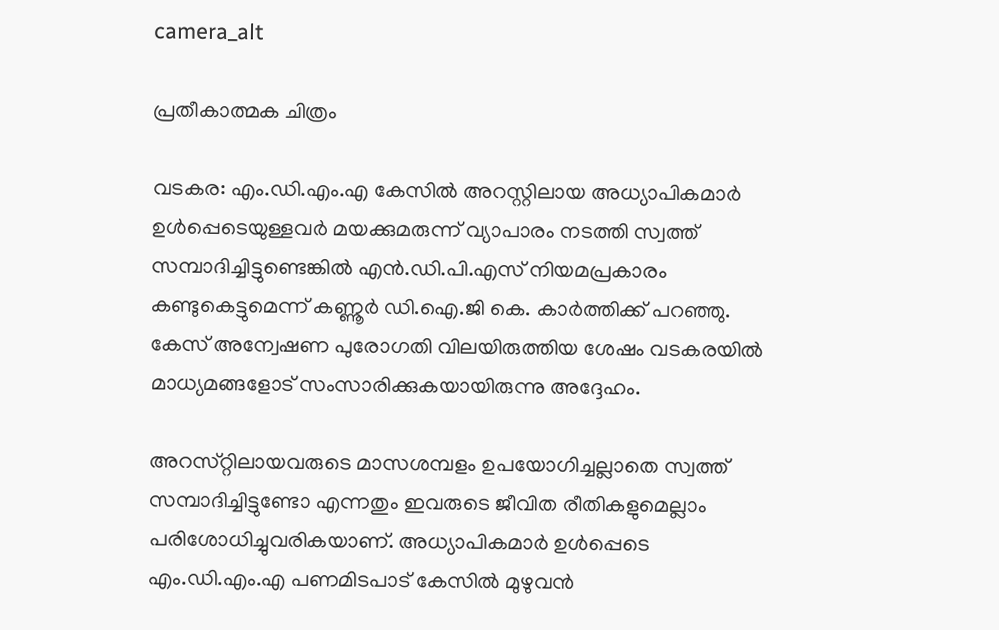camera_alt

പ്രതീകാത്മക ചിത്രം

വടകര: എം.ഡി.എം.എ കേസില്‍ അറസ്റ്റിലായ അധ്യാപികമാർ ഉൾപ്പെടെയുള്ളവർ മയക്കുമരുന്ന് വ്യാപാരം നടത്തി സ്വത്ത് സമ്പാദിച്ചിട്ടുണ്ടെങ്കില്‍ എന്‍.ഡി.പി.എസ് നിയമപ്രകാരം കണ്ടുകെട്ടുമെന്ന് കണ്ണൂര്‍ ഡി.ഐ.ജി കെ. കാര്‍ത്തിക്ക് പറഞ്ഞു. കേസ് അന്വേഷണ പുരോഗതി വിലയിരുത്തിയ ശേഷം വടകരയിൽ മാധ്യമങ്ങളോട് സംസാരിക്കുകയായിരുന്നു അദ്ദേഹം.

അറസ്‌റ്റിലായവരുടെ മാസശമ്പളം ഉപയോഗിച്ചല്ലാതെ സ്വത്ത് സമ്പാദിച്ചിട്ടുണ്ടോ എന്നതും ഇവരുടെ ജീവിത രീതികളുമെല്ലാം പരിശോധിച്ചുവരികയാണ്. അധ്യാപികമാർ ഉൾപ്പെടെ എം.ഡി.എം.എ പണമിടപാട് കേസിൽ മുഴുവൻ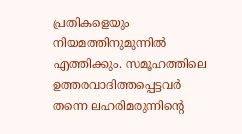പ്രതികളെയും നിയമത്തിനുമുന്നിൽ എത്തിക്കും. സമൂഹത്തിലെ ഉത്തരവാദിത്തപ്പെട്ടവർ തന്നെ ലഹരിമരുന്നിന്റെ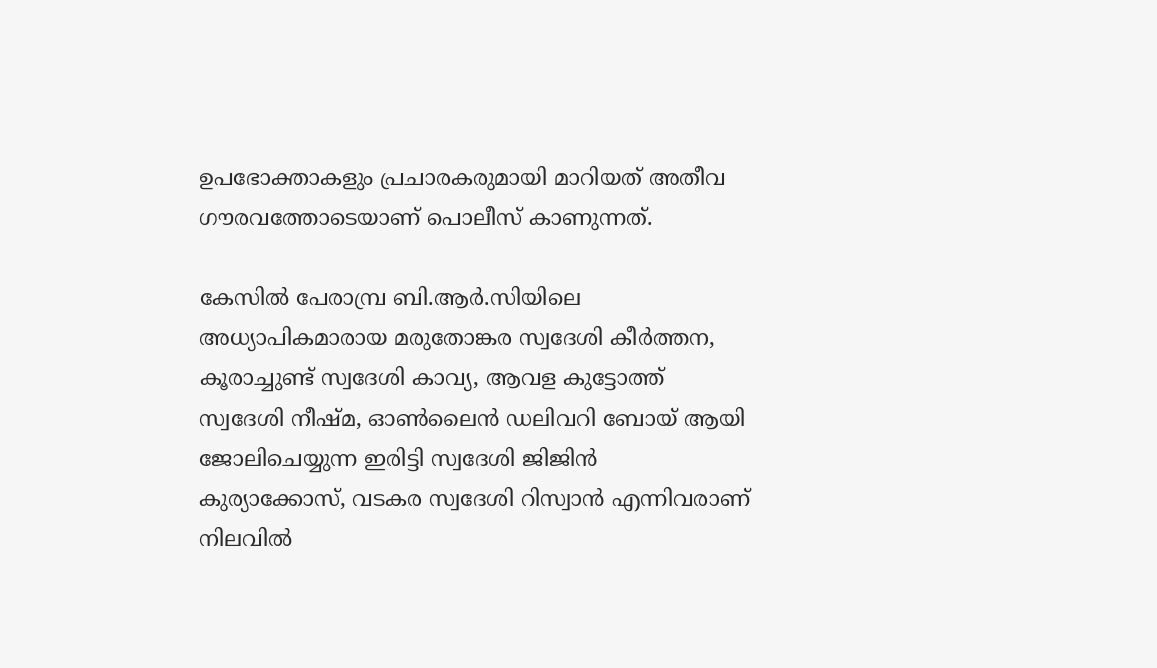ഉപഭോക്താകളും പ്രചാരകരുമായി മാറിയത് അതീവ ഗൗരവത്തോടെയാണ് പൊലീസ് കാണുന്നത്.

കേസിൽ പേരാമ്പ്ര ബി.ആർ.സിയിലെ അധ്യാപികമാരായ മരുതോങ്കര സ്വദേശി കീർത്തന, കൂരാച്ചുണ്ട് സ്വദേശി കാവ്യ, ആവള കുട്ടോത്ത് സ്വദേശി നീഷ്മ, ഓൺലൈൻ ഡലിവറി ബോയ് ആയി ജോലിചെയ്യുന്ന ഇരിട്ടി സ്വദേശി ജിജിൻ കുര്യാക്കോസ്, വടകര സ്വദേശി റിസ്വാൻ എന്നിവരാണ് നിലവിൽ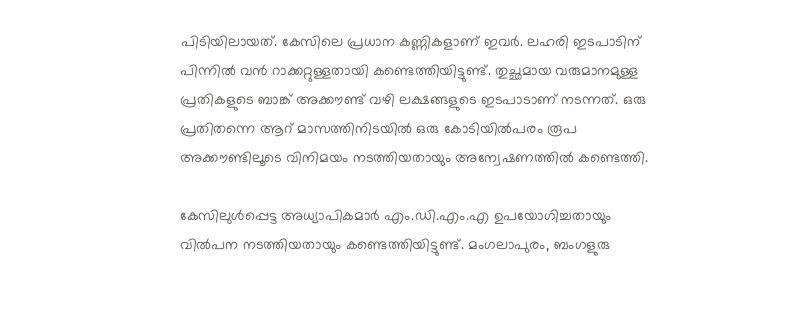പിടിയിലായത്. കേസിലെ പ്രധാന കണ്ണികളാണ് ഇവർ. ലഹരി ഇടപാടിന് പിന്നിൽ വൻ റാക്കറ്റുള്ളതായി കണ്ടെത്തിയിട്ടുണ്ട്. തുച്ഛമായ വരുമാനമുള്ള പ്രതികളുടെ ബാങ്ക് അക്കൗണ്ട് വഴി ലക്ഷങ്ങളുടെ ഇടപാടാണ് നടന്നത്. ഒരു പ്രതിതന്നെ ആറ് മാസത്തിനിടയിൽ ഒരു കോടിയിൽപരം രൂപ അക്കൗണ്ടിലൂടെ വിനിമയം നടത്തിയതായും അന്വേഷണത്തിൽ കണ്ടെത്തി.

കേസിലുൾപ്പെട്ട അധ്യാപികമാർ എം.ഡി.എം.എ ഉപയോഗിച്ചതായും വിൽപന നടത്തിയതായും കണ്ടെത്തിയിട്ടുണ്ട്. മംഗലാപുരം, ബംഗളുരു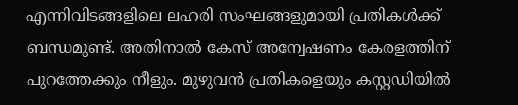എന്നിവിടങ്ങളിലെ ലഹരി സംഘങ്ങളുമായി പ്രതികൾക്ക് ബന്ധമുണ്ട്. അതിനാൽ കേസ് അന്വേഷണം കേരളത്തിന് പുറത്തേക്കും നീളും. മുഴുവൻ പ്രതികളെയും കസ്റ്റഡിയിൽ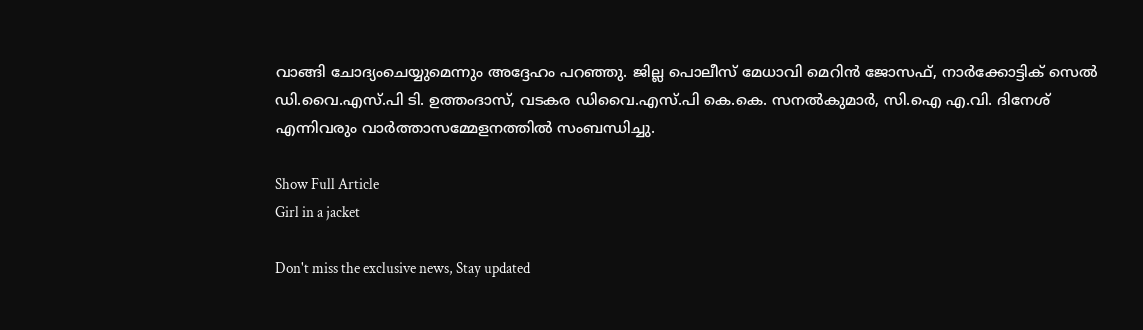വാങ്ങി ചോദ്യംചെയ്യുമെന്നും അദ്ദേഹം പറഞ്ഞു. ജില്ല പൊലീസ് മേധാവി മെറിൻ ജോസഫ്, നാർക്കോട്ടിക് സെൽ ഡി.വൈ.എസ്.പി ടി. ഉത്തംദാസ്, വടകര ഡിവൈ.എസ്.പി കെ.കെ. സനൽകുമാർ, സി.ഐ എ.വി. ദിനേശ് എന്നിവരും വാർത്താസമ്മേളനത്തിൽ സംബന്ധിച്ചു.

Show Full Article
Girl in a jacket

Don't miss the exclusive news, Stay updated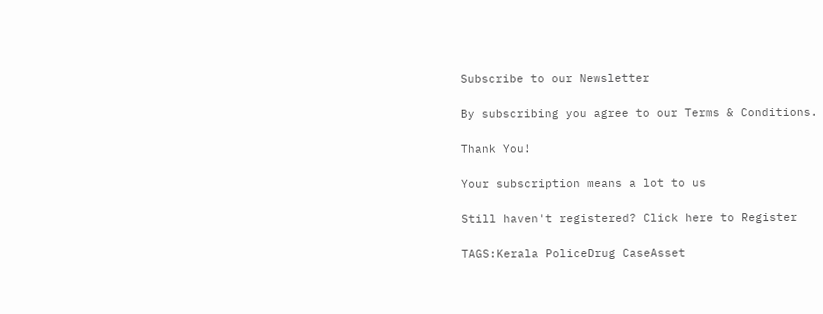Subscribe to our Newsletter

By subscribing you agree to our Terms & Conditions.

Thank You!

Your subscription means a lot to us

Still haven't registered? Click here to Register

TAGS:Kerala PoliceDrug CaseAsset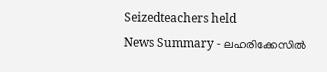Seizedteachers held
News Summary - ലഹരിക്കേസിൽ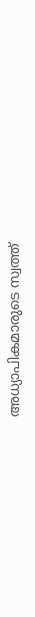അധ്യാപികമാരുടെ സ്വത്ത്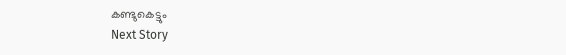കണ്ടുകെട്ടും
Next Story